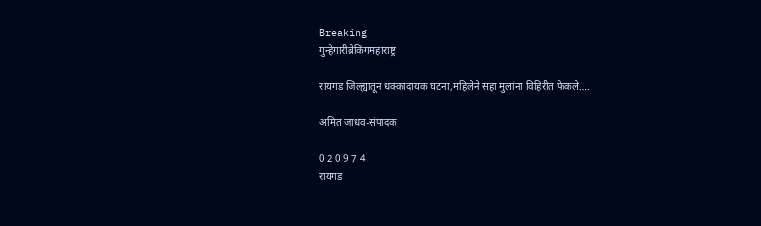Breaking
गुन्हेगारीब्रेकिंगमहाराष्ट्र

रायगड जिल्ह्यातून धक्कादायक घटना,महिलेने सहा मुलांना विहिरीत फेकले….

अमित जाधव-संपादक

0 2 0 9 7 4
रायगड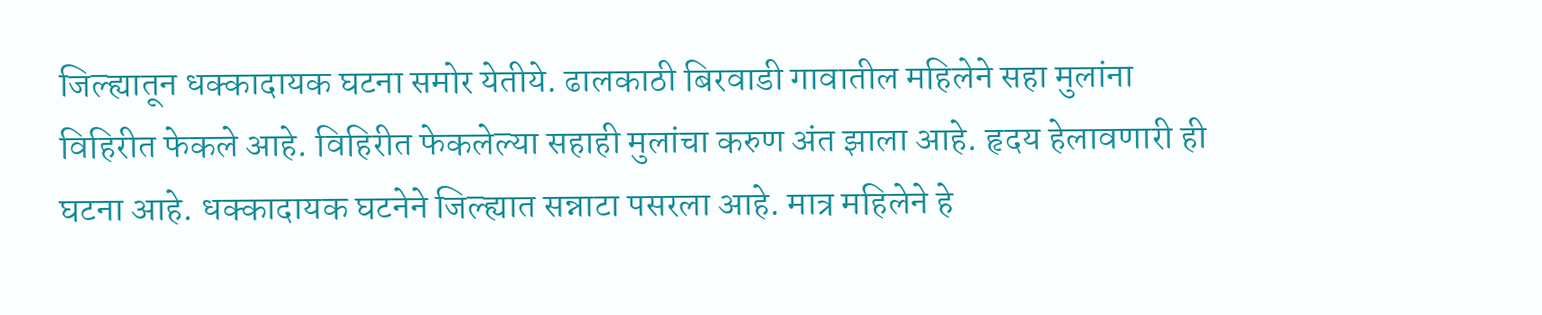जिल्ह्यातून धक्कादायक घटना समोर येतीये. ढालकाठी बिरवाडी गावातील महिलेने सहा मुलांना विहिरीत फेकले आहे. विहिरीत फेकलेल्या सहाही मुलांचा करुण अंत झाला आहे. हृदय हेलावणारी ही घटना आहे. धक्कादायक घटनेने जिल्ह्यात सन्नाटा पसरला आहे. मात्र महिलेने हे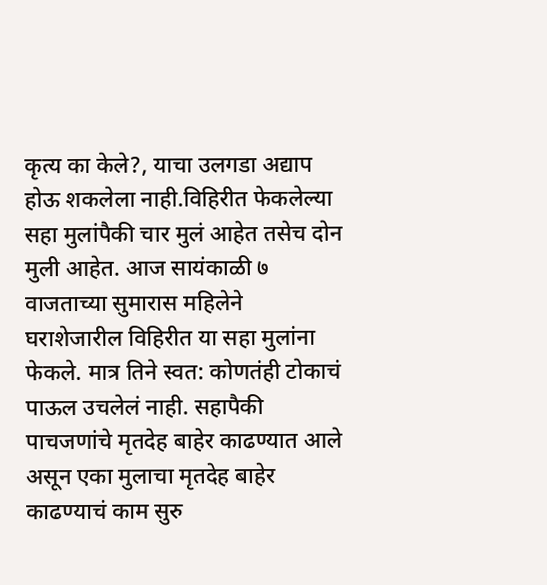कृत्य का केले?, याचा उलगडा अद्याप होऊ शकलेला नाही.विहिरीत फेकलेल्या सहा मुलांपैकी चार मुलं आहेत तसेच दोन मुली आहेत. आज सायंकाळी ७ वाजताच्या सुमारास महिलेने घराशेजारील विहिरीत या सहा मुलांना फेकले. मात्र तिने स्वत: कोणतंही टोकाचं पाऊल उचलेलं नाही. सहापैकी पाचजणांचे मृतदेह बाहेर काढण्यात आले असून एका मुलाचा मृतदेह बाहेर काढण्याचं काम सुरु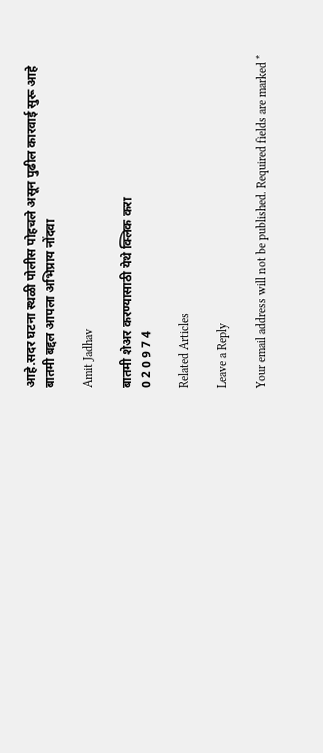आहे.सदर घटना स्थळी पोलीस पोहचले असून पुढील कारवाई सुरू आहे
बातमी बद्दल आपला अभिप्राय नोंदवा

Amit Jadhav

बातमी शेअर करण्यासाठी येथे क्लिक करा
0 2 0 9 7 4

Related Articles

Leave a Reply

Your email address will not be published. Required fields are marked *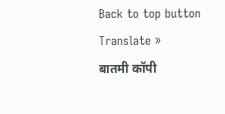Back to top button
Translate »
बातमी कॉपी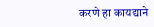करणे हा कायद्याने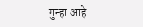गुन्हा आहे